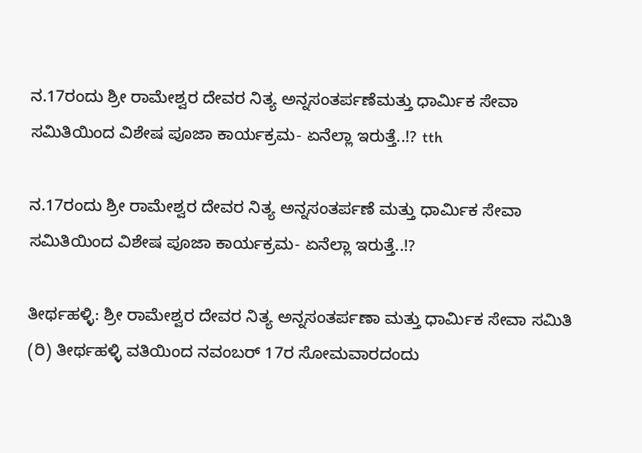ನ.17ರಂದು ಶ್ರೀ ರಾಮೇಶ್ವರ ದೇವರ ನಿತ್ಯ ಅನ್ನಸಂತರ್ಪಣೆಮತ್ತು ಧಾರ್ಮಿಕ ಸೇವಾ ಸಮಿತಿಯಿಂದ ವಿಶೇಷ ಪೂಜಾ ಕಾರ್ಯಕ್ರಮ- ಏನೆಲ್ಲಾ ಇರುತ್ತೆ..!? tth

ನ.17ರಂದು ಶ್ರೀ ರಾಮೇಶ್ವರ ದೇವರ ನಿತ್ಯ ಅನ್ನಸಂತರ್ಪಣೆ ಮತ್ತು ಧಾರ್ಮಿಕ ಸೇವಾ ಸಮಿತಿಯಿಂದ ವಿಶೇಷ ಪೂಜಾ ಕಾರ್ಯಕ್ರಮ- ಏನೆಲ್ಲಾ ಇರುತ್ತೆ..!?

ತೀರ್ಥಹಳ್ಳಿ: ಶ್ರೀ ರಾಮೇಶ್ವರ ದೇವರ ನಿತ್ಯ ಅನ್ನಸಂತರ್ಪಣಾ ಮತ್ತು ಧಾರ್ಮಿಕ ಸೇವಾ ಸಮಿತಿ (ರಿ) ತೀರ್ಥಹಳ್ಳಿ ವತಿಯಿಂದ ನವಂಬರ್ 17ರ ಸೋಮವಾರದಂದು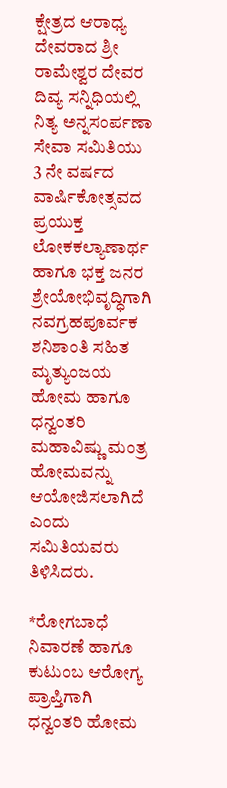ಕ್ಷೇತ್ರದ ಆರಾಧ್ಯ ದೇವರಾದ ಶ್ರೀ ರಾಮೇಶ್ವರ ದೇವರ ದಿವ್ಯ ಸನ್ನಿಧಿಯಲ್ಲಿ ನಿತ್ಯ ಅನ್ನಸಂರ್ಪಣಾ ಸೇವಾ ಸಮಿತಿಯು 3 ನೇ ವರ್ಷದ ವಾರ್ಷಿಕೋತ್ಸವದ ಪ್ರಯುಕ್ತ ಲೋಕಕಲ್ಯಾಣಾರ್ಥ ಹಾಗೂ ಭಕ್ತ ಜನರ ಶ್ರೇಯೋಭಿವೃದ್ಧಿಗಾಗಿ ನವಗ್ರಹಪೂರ್ವಕ ಶನಿಶಾಂತಿ ಸಹಿತ ಮೃತ್ಯುಂಜಯ ಹೋಮ ಹಾಗೂ ಧನ್ವಂತರಿ ಮಹಾವಿಷ್ಣು ಮಂತ್ರ ಹೋಮವನ್ನು ಆಯೋಜಿಸಲಾಗಿದೆ ಎಂದು ಸಮಿತಿಯವರು ತಿಳಿಸಿದರು.

*ರೋಗಬಾಧೆ ನಿವಾರಣೆ ಹಾಗೂ ಕುಟುಂಬ ಆರೋಗ್ಯ
ಪ್ರಾಪ್ತಿಗಾಗಿ ಧನ್ವಂತರಿ ಹೋಮ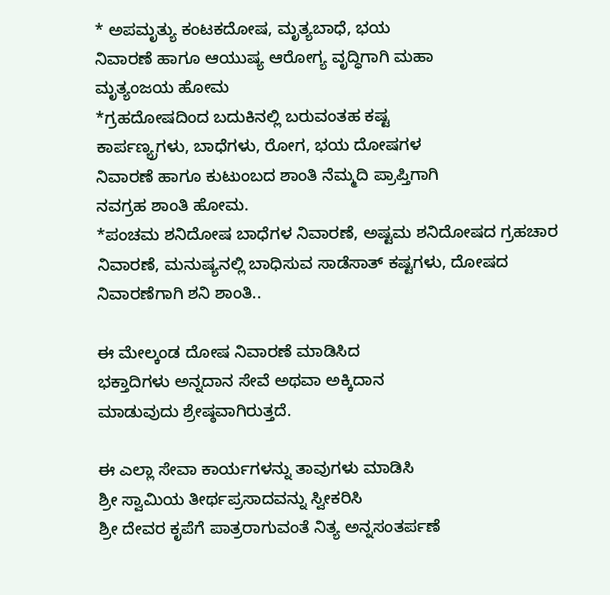* ಅಪಮೃತ್ಯು ಕಂಟಕದೋಷ, ಮೃತ್ಯಬಾಧೆ, ಭಯ
ನಿವಾರಣೆ ಹಾಗೂ ಆಯುಷ್ಯ ಆರೋಗ್ಯ ವೃದ್ಧಿಗಾಗಿ ಮಹಾ
ಮೃತ್ಯಂಜಯ ಹೋಮ
*ಗ್ರಹದೋಷದಿಂದ ಬದುಕಿನಲ್ಲಿ ಬರುವಂತಹ ಕಷ್ಟ
ಕಾರ್ಪಣ್ಯ್ರಗಳು, ಬಾಧೆಗಳು, ರೋಗ, ಭಯ ದೋಷಗಳ
ನಿವಾರಣೆ ಹಾಗೂ ಕುಟುಂಬದ ಶಾಂತಿ ನೆಮ್ಮದಿ ಪ್ರಾಪ್ತಿಗಾಗಿ
ನವಗ್ರಹ ಶಾಂತಿ ಹೋಮ.
*ಪಂಚಮ ಶನಿದೋಷ ಬಾಧೆಗಳ ನಿವಾರಣೆ, ಅಷ್ಟಮ ಶನಿದೋಷದ ಗ್ರಹಚಾರ ನಿವಾರಣೆ, ಮನುಷ್ಯನಲ್ಲಿ ಬಾಧಿಸುವ ಸಾಡೆಸಾತ್ ಕಷ್ಟಗಳು, ದೋಷದ ನಿವಾರಣೆಗಾಗಿ ಶನಿ ಶಾಂತಿ..

ಈ ಮೇಲ್ಕಂಡ ದೋಷ ನಿವಾರಣೆ ಮಾಡಿಸಿದ
ಭಕ್ತಾದಿಗಳು ಅನ್ನದಾನ ಸೇವೆ ಅಥವಾ ಅಕ್ಕಿದಾನ
ಮಾಡುವುದು ಶ್ರೇಷ್ಠವಾಗಿರುತ್ತದೆ.

ಈ ಎಲ್ಲಾ ಸೇವಾ ಕಾರ್ಯಗಳನ್ನು ತಾವುಗಳು ಮಾಡಿಸಿ
ಶ್ರೀ ಸ್ವಾಮಿಯ ತೀರ್ಥಪ್ರಸಾದವನ್ನು ಸ್ವೀಕರಿಸಿ
ಶ್ರೀ ದೇವರ ಕೃಪೆಗೆ ಪಾತ್ರರಾಗುವಂತೆ ನಿತ್ಯ ಅನ್ನಸಂತರ್ಪಣೆ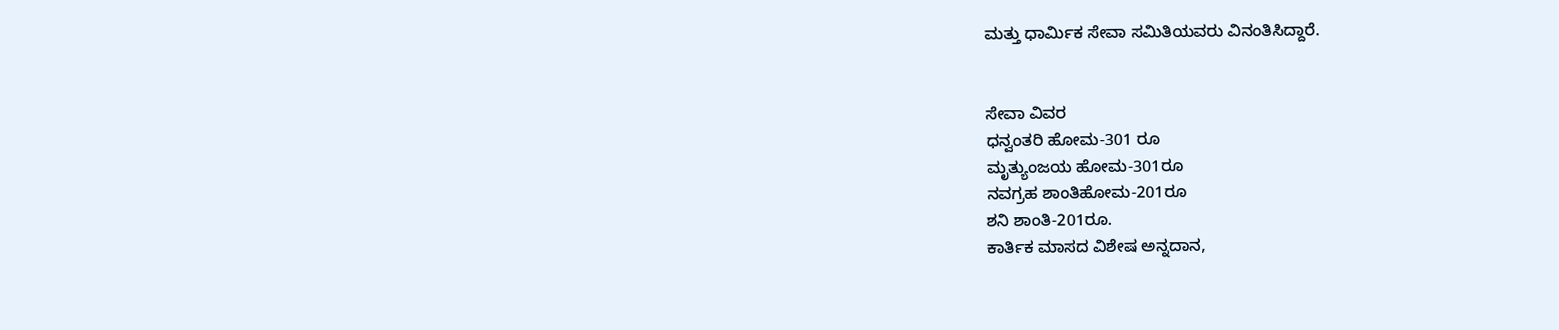ಮತ್ತು ಧಾರ್ಮಿಕ ಸೇವಾ ಸಮಿತಿಯವರು ವಿನಂತಿಸಿದ್ದಾರೆ.


ಸೇವಾ ವಿವರ
ಧನ್ವಂತರಿ ಹೋಮ-301 ರೂ
ಮೃತ್ಯುಂಜಯ ಹೋಮ-301ರೂ
ನವಗ್ರಹ ಶಾಂತಿಹೋಮ-201ರೂ
ಶನಿ ಶಾಂತಿ-201ರೂ.
ಕಾರ್ತಿಕ ಮಾಸದ ವಿಶೇಷ ಅನ್ನದಾನ,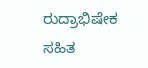ರುದ್ರಾಭಿಷೇಕ
ಸಹಿತ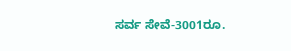ಸರ್ವ ಸೇವೆ-3001ರೂ.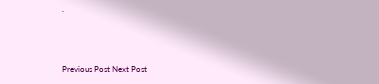.



Previous Post Next Post